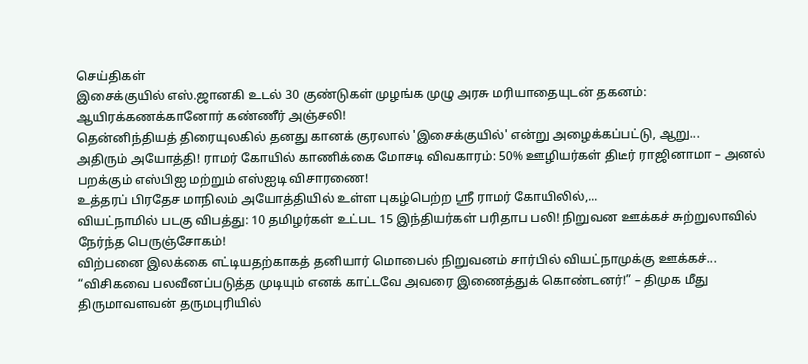செய்திகள்
இசைக்குயில் எஸ்.ஜானகி உடல் 30 குண்டுகள் முழங்க முழு அரசு மரியாதையுடன் தகனம்: ஆயிரக்கணக்கானோர் கண்ணீர் அஞ்சலி!
தென்னிந்தியத் திரையுலகில் தனது கானக் குரலால் 'இசைக்குயில்' என்று அழைக்கப்பட்டு, ஆறு...
அதிரும் அயோத்தி! ராமர் கோயில் காணிக்கை மோசடி விவகாரம்: 50% ஊழியர்கள் திடீர் ராஜினாமா – அனல் பறக்கும் எஸ்பிஐ மற்றும் எஸ்ஐடி விசாரணை!
உத்தரப் பிரதேச மாநிலம் அயோத்தியில் உள்ள புகழ்பெற்ற ஸ்ரீ ராமர் கோயிலில்,...
வியட்நாமில் படகு விபத்து: 10 தமிழர்கள் உட்பட 15 இந்தியர்கள் பரிதாப பலி! நிறுவன ஊக்கச் சுற்றுலாவில் நேர்ந்த பெருஞ்சோகம்!
விற்பனை இலக்கை எட்டியதற்காகத் தனியார் மொபைல் நிறுவனம் சார்பில் வியட்நாமுக்கு ஊக்கச்...
“விசிகவை பலவீனப்படுத்த முடியும் எனக் காட்டவே அவரை இணைத்துக் கொண்டனர்!” – திமுக மீது திருமாவளவன் தருமபுரியில்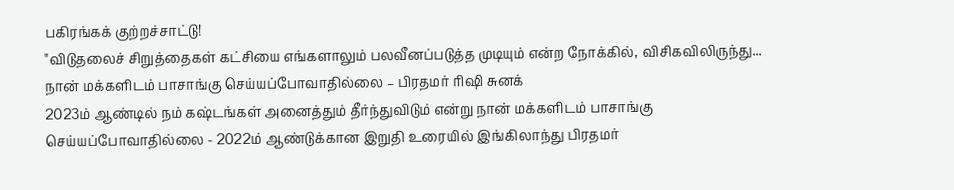பகிரங்கக் குற்றச்சாட்டு!
"விடுதலைச் சிறுத்தைகள் கட்சியை எங்களாலும் பலவீனப்படுத்த முடியும் என்ற நோக்கில், விசிகவிலிருந்து...
நான் மக்களிடம் பாசாங்கு செய்யப்போவாதில்லை – பிரதமர் ரிஷி சுனக்
2023ம் ஆண்டில் நம் கஷ்டங்கள் அனைத்தும் தீர்ந்துவிடும் என்று நான் மக்களிடம் பாசாங்கு செய்யப்போவாதில்லை - 2022ம் ஆண்டுக்கான இறுதி உரையில் இங்கிலாந்து பிரதமர்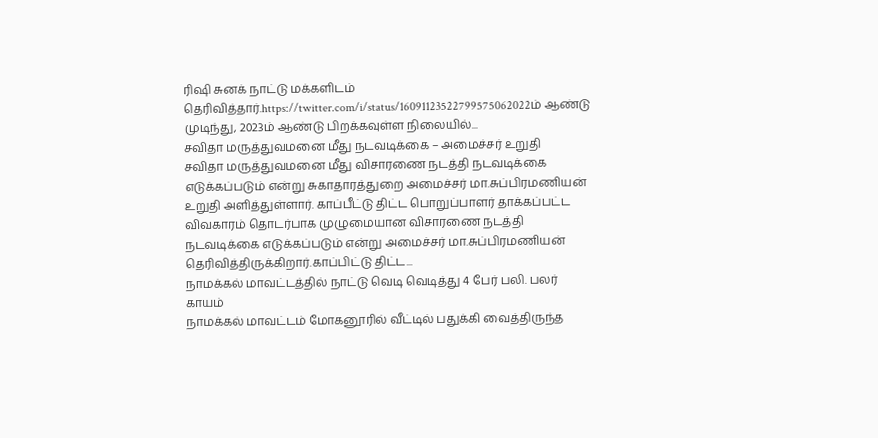ரிஷி சுனக் நாட்டு மக்களிடம் தெரிவித்தார்.https://twitter.com/i/status/16091123522799575062022ம் ஆண்டு முடிந்து, 2023ம் ஆண்டு பிறக்கவுள்ள நிலையில்...
சவிதா மருத்துவமனை மீது நடவடிக்கை – அமைச்சர் உறுதி
சவிதா மருத்துவமனை மீது விசாரணை நடத்தி நடவடிக்கை எடுக்கப்படும் என்று சுகாதாரத்துறை அமைச்சர் மா.சுப்பிரமணியன் உறுதி அளித்துள்ளார். காப்பீட்டு திட்ட பொறுப்பாளர் தாக்கப்பட்ட விவகாரம் தொடர்பாக முழுமையான விசாரணை நடத்தி நடவடிக்கை எடுக்கப்படும் என்று அமைச்சர் மா.சுப்பிரமணியன் தெரிவித்திருக்கிறார்.காப்பிட்டு திட்ட...
நாமக்கல் மாவட்டத்தில் நாட்டு வெடி வெடித்து 4 பேர் பலி. பலர் காயம்
நாமக்கல் மாவட்டம் மோகனூரில் வீட்டில் பதுக்கி வைத்திருந்த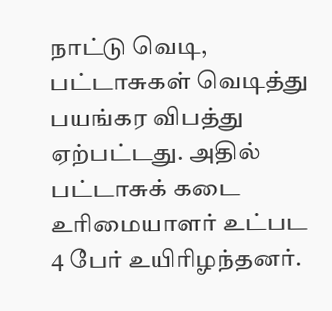நாட்டு வெடி, பட்டாசுகள் வெடித்து பயங்கர விபத்து ஏற்பட்டது. அதில் பட்டாசுக் கடை உரிமையாளர் உட்பட 4 பேர் உயிரிழந்தனர்.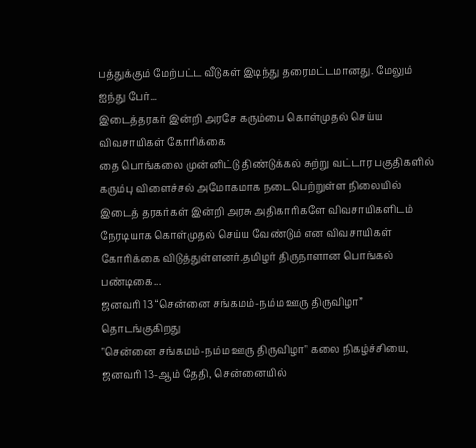பத்துக்கும் மேற்பட்ட வீடுகள் இடிந்து தரைமட்டமானது. மேலும் ஐந்து பேர்...
இடைத்தரகர் இன்றி அரசே கரும்பை கொள்முதல் செய்ய விவசாயிகள் கோரிக்கை
தை பொங்கலை முன்னிட்டு திண்டுக்கல் சுற்று வட்டார பகுதிகளில் கரும்பு விளைச்சல் அமோகமாக நடைபெற்றுள்ள நிலையில் இடைத் தரகர்கள் இன்றி அரசு அதிகாரிகளே விவசாயிகளிடம் நேரடியாக கொள்முதல் செய்ய வேண்டும் என விவசாயிகள் கோரிக்கை விடுத்துள்ளனர்.தமிழர் திருநாளான பொங்கல் பண்டிகை...
ஜனவரி 13 “சென்னை சங்கமம்-நம்ம ஊரு திருவிழா” தொடங்குகிறது
"சென்னை சங்கமம்-நம்ம ஊரு திருவிழா" கலை நிகழ்ச்சியை, ஜனவரி 13-ஆம் தேதி, சென்னையில்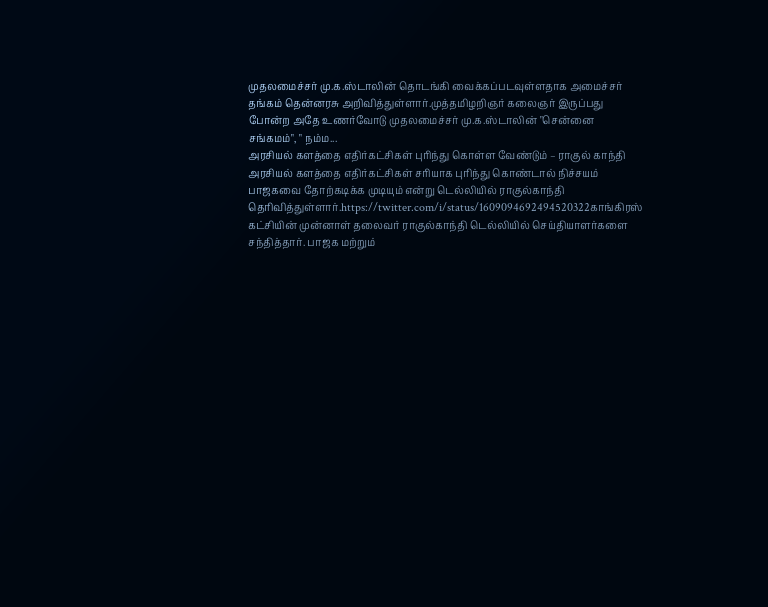முதலமைச்சர் மு.க.ஸ்டாலின் தொடங்கி வைக்கப்படவுள்ளதாக அமைச்சர் தங்கம் தென்னரசு அறிவித்துள்ளார்.முத்தமிழறிஞர் கலைஞர் இருப்பது போன்ற அதே உணர்வோடு முதலமைச்சர் மு.க.ஸ்டாலின் "சென்னை சங்கமம்", " நம்ம...
அரசியல் களத்தை எதிர்கட்சிகள் புரிந்து கொள்ள வேண்டும் – ராகுல் காந்தி
அரசியல் களத்தை எதிர்கட்சிகள் சரியாக புரிந்து கொண்டால் நிச்சயம் பாஜகவை தோற்கடிக்க முடியும் என்று டெல்லியில் ராகுல்காந்தி தெரிவித்துள்ளார்.https://twitter.com/i/status/1609094692494520322காங்கிரஸ் கட்சியின் முன்னாள் தலைவர் ராகுல்காந்தி டெல்லியில் செய்தியாளர்களை சந்தித்தார். பாஜக மற்றும்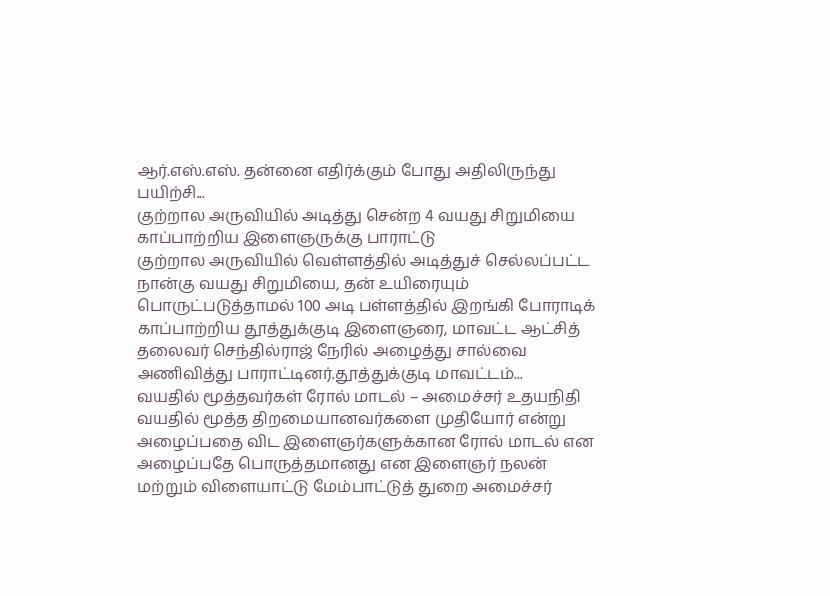ஆர்.எஸ்.எஸ். தன்னை எதிர்க்கும் போது அதிலிருந்து பயிற்சி...
குற்றால அருவியில் அடித்து சென்ற 4 வயது சிறுமியை காப்பாற்றிய இளைஞருக்கு பாராட்டு
குற்றால அருவியில் வெள்ளத்தில் அடித்துச் செல்லப்பட்ட நான்கு வயது சிறுமியை, தன் உயிரையும் பொருட்படுத்தாமல் 100 அடி பள்ளத்தில் இறங்கி போராடிக் காப்பாற்றிய தூத்துக்குடி இளைஞரை, மாவட்ட ஆட்சித் தலைவர் செந்தில்ராஜ் நேரில் அழைத்து சால்வை அணிவித்து பாராட்டினர்.தூத்துக்குடி மாவட்டம்...
வயதில் மூத்தவர்கள் ரோல் மாடல் – அமைச்சர் உதயநிதி
வயதில் மூத்த திறமையானவர்களை முதியோர் என்று அழைப்பதை விட இளைஞர்களுக்கான ரோல் மாடல் என அழைப்பதே பொருத்தமானது என இளைஞர் நலன் மற்றும் விளையாட்டு மேம்பாட்டுத் துறை அமைச்சர்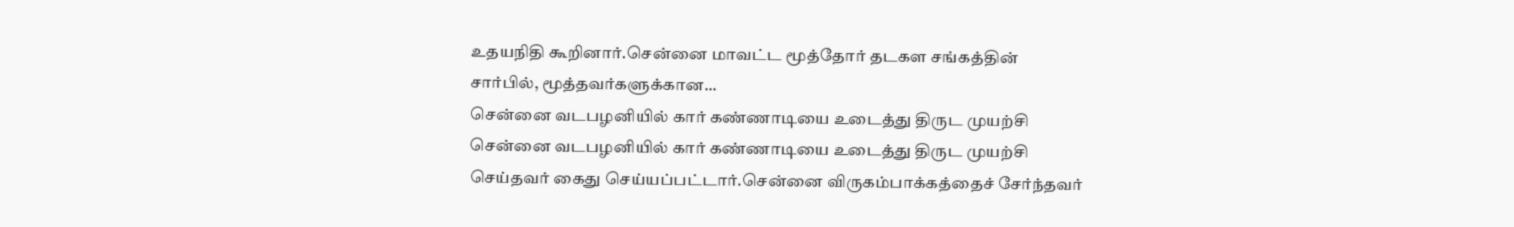உதயநிதி கூறினார்.சென்னை மாவட்ட மூத்தோர் தடகள சங்கத்தின் சார்பில், மூத்தவர்களுக்கான...
சென்னை வடபழனியில் கார் கண்ணாடியை உடைத்து திருட முயற்சி
சென்னை வடபழனியில் கார் கண்ணாடியை உடைத்து திருட முயற்சி செய்தவர் கைது செய்யப்பட்டார்.சென்னை விருகம்பாக்கத்தைச் சேர்ந்தவர்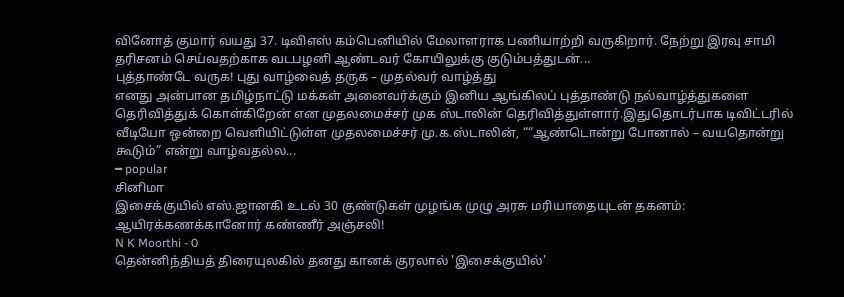வினோத் குமார் வயது 37. டிவிஎஸ் கம்பெனியில் மேலாளராக பணியாற்றி வருகிறார். நேற்று இரவு சாமி தரிசனம் செய்வதற்காக வடபழனி ஆண்டவர் கோயிலுக்கு குடும்பத்துடன்...
புத்தாண்டே வருக! புது வாழ்வைத் தருக – முதல்வர் வாழ்த்து
எனது அன்பான தமிழ்நாட்டு மக்கள் அனைவர்க்கும் இனிய ஆங்கிலப் புத்தாண்டு நல்வாழ்த்துகளை தெரிவித்துக் கொள்கிறேன் என முதலமைச்சர் முக ஸ்டாலின் தெரிவித்துள்ளார்.இதுதொடர்பாக டிவிட்டரில் வீடியோ ஒன்றை வெளியிட்டுள்ள முதலமைச்சர் மு.க.ஸ்டாலின், ““ஆண்டொன்று போனால் – வயதொன்று கூடும்” என்று வாழ்வதல்ல...
━ popular
சினிமா
இசைக்குயில் எஸ்.ஜானகி உடல் 30 குண்டுகள் முழங்க முழு அரசு மரியாதையுடன் தகனம்: ஆயிரக்கணக்கானோர் கண்ணீர் அஞ்சலி!
N K Moorthi - 0
தென்னிந்தியத் திரையுலகில் தனது கானக் குரலால் 'இசைக்குயில்'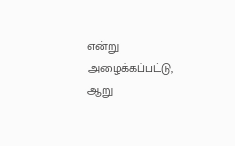என்று அழைக்கப்பட்டு, ஆறு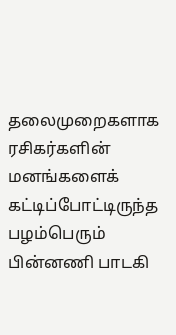தலைமுறைகளாக ரசிகர்களின் மனங்களைக் கட்டிப்போட்டிருந்த பழம்பெரும் பின்னணி பாடகி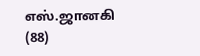எஸ்.ஜானகி (88)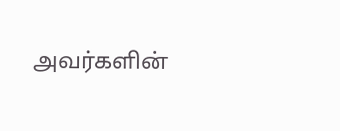அவர்களின்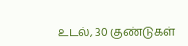உடல், 30 குண்டுகள்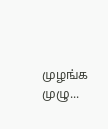முழங்க முழு...